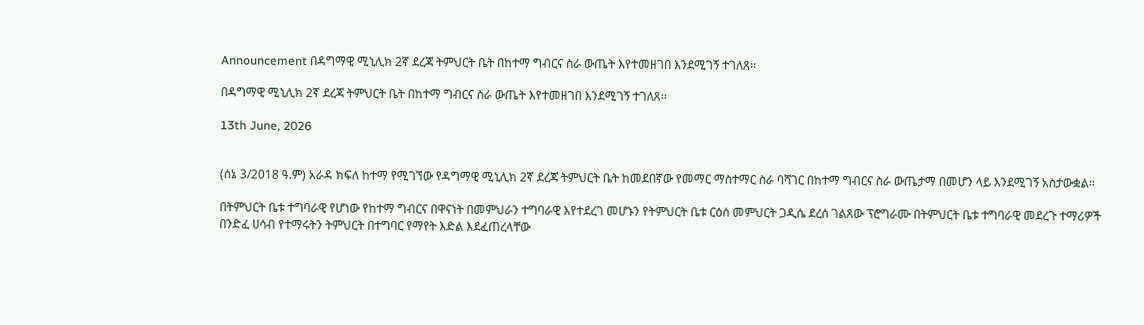Announcement በዳግማዊ ሚኒሊክ 2ኛ ደረጃ ትምህርት ቤት በከተማ ግብርና ስራ ውጤት እየተመዘገበ እንደሚገኝ ተገለጸ፡፡

በዳግማዊ ሚኒሊክ 2ኛ ደረጃ ትምህርት ቤት በከተማ ግብርና ስራ ውጤት እየተመዘገበ እንደሚገኝ ተገለጸ፡፡

13th June, 2026


(ሰኔ 3/2018 ዓ.ም) አራዳ ክፍለ ከተማ የሚገኘው የዳግማዊ ሚኒሊክ 2ኛ ደረጃ ትምህርት ቤት ከመደበኛው የመማር ማስተማር ስራ ባሻገር በከተማ ግብርና ስራ ውጤታማ በመሆን ላይ እንደሚገኝ አስታውቋል።

በትምህርት ቤቱ ተግባራዊ የሆነው የከተማ ግብርና በዋናነት በመምህራን ተግባራዊ እየተደረገ መሆኑን የትምህርት ቤቱ ርዕሰ መምህርት ጋዲሴ ደረሰ ገልጸው ፕሮግራሙ በትምህርት ቤቱ ተግባራዊ መደረጉ ተማሪዎች በንድፈ ሀሳብ የተማሩትን ትምህርት በተግባር የማየት እድል እደፈጠረላቸው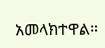አመላክተዋል።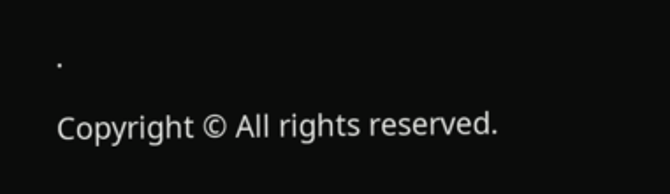.

Copyright © All rights reserved.